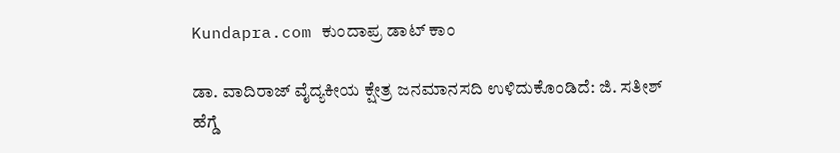Kundapra.com ಕುಂದಾಪ್ರ ಡಾಟ್ ಕಾಂ

ಡಾ. ವಾದಿರಾಜ್ ವೈದ್ಯಕೀಯ ಕ್ಷೇತ್ರ ಜನಮಾನಸದಿ ಉಳಿದುಕೊಂಡಿದೆ: ಜಿ. ಸತೀಶ್ ಹೆಗ್ಡೆ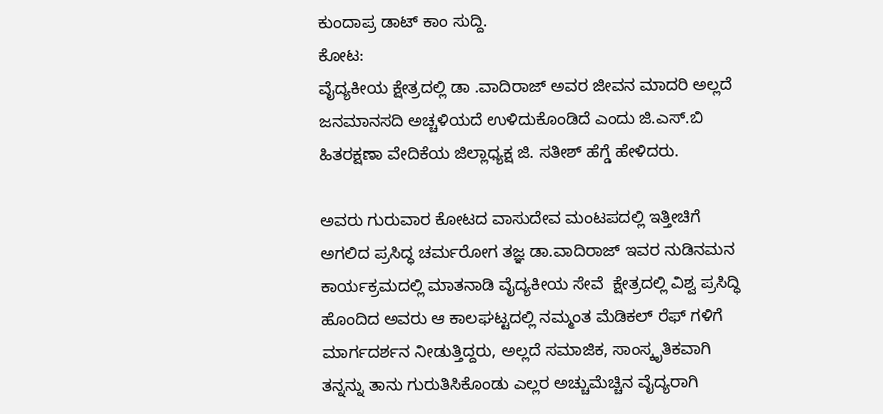ಕುಂದಾಪ್ರ ಡಾಟ್‌ ಕಾಂ ಸುದ್ದಿ.
ಕೋಟ:
ವೈದ್ಯಕೀಯ ಕ್ಷೇತ್ರದಲ್ಲಿ ಡಾ .ವಾದಿರಾಜ್ ಅವರ ಜೀವನ ಮಾದರಿ ಅಲ್ಲದೆ ಜನಮಾನಸದಿ ಅಚ್ಚಳಿಯದೆ ಉಳಿದುಕೊಂಡಿದೆ ಎಂದು ಜಿ.ಎಸ್.ಬಿ ಹಿತರಕ್ಷಣಾ ವೇದಿಕೆಯ ಜಿಲ್ಲಾಧ್ಯಕ್ಷ ಜಿ. ಸತೀಶ್ ಹೆಗ್ಡೆ ಹೇಳಿದರು.

ಅವರು ಗುರುವಾರ ಕೋಟದ ವಾಸುದೇವ ಮಂಟಪದಲ್ಲಿ ಇತ್ತೀಚಿಗೆ ಅಗಲಿದ ಪ್ರಸಿದ್ಧ ಚರ್ಮರೋಗ ತಜ್ಞ ಡಾ.ವಾದಿರಾಜ್ ಇವರ ನುಡಿನಮನ ಕಾರ್ಯಕ್ರಮದಲ್ಲಿ ಮಾತನಾಡಿ ವೈದ್ಯಕೀಯ ಸೇವೆ  ಕ್ಷೇತ್ರದಲ್ಲಿ ವಿಶ್ವ ಪ್ರಸಿದ್ಧಿ ಹೊಂದಿದ ಅವರು ಆ ಕಾಲಘಟ್ಟದಲ್ಲಿ ನಮ್ಮಂತ ಮೆಡಿಕಲ್ ರೆಫ್ ಗಳಿಗೆ ಮಾರ್ಗದರ್ಶನ ನೀಡುತ್ತಿದ್ದರು, ಅಲ್ಲದೆ ಸಮಾಜಿಕ, ಸಾಂಸ್ಕೃತಿಕವಾಗಿ ತನ್ನನ್ನು ತಾನು ಗುರುತಿಸಿಕೊಂಡು ಎಲ್ಲರ ಅಚ್ಚುಮೆಚ್ಚಿನ ವೈದ್ಯರಾಗಿ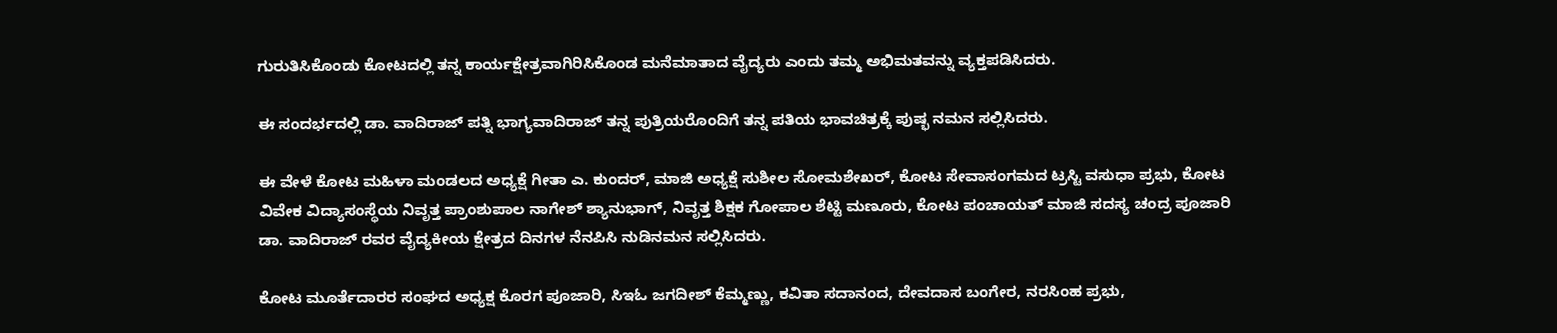ಗುರುತಿಸಿಕೊಂಡು ಕೋಟದಲ್ಲಿ ತನ್ನ ಕಾರ್ಯಕ್ಷೇತ್ರವಾಗಿರಿಸಿಕೊಂಡ ಮನೆಮಾತಾದ ವೈದ್ಯರು ಎಂದು ತಮ್ಮ ಅಭಿಮತವನ್ನು ವ್ಯಕ್ತಪಡಿಸಿದರು.

ಈ ಸಂದರ್ಭದಲ್ಲಿ ಡಾ. ವಾದಿರಾಜ್ ಪತ್ನಿ ಭಾಗ್ಯವಾದಿರಾಜ್ ತನ್ನ ಪುತ್ರಿಯರೊಂದಿಗೆ ತನ್ನ ಪತಿಯ ಭಾವಚಿತ್ರಕ್ಕೆ ಪುಷ್ಭ ನಮನ ಸಲ್ಲಿಸಿದರು.

ಈ ವೇಳೆ ಕೋಟ ಮಹಿಳಾ ಮಂಡಲದ ಅಧ್ಯಕ್ಷೆ ಗೀತಾ ಎ. ಕುಂದರ್, ಮಾಜಿ ಅಧ್ಯಕ್ಷೆ ಸುಶೀಲ ಸೋಮಶೇಖರ್, ಕೋಟ ಸೇವಾಸಂಗಮದ ಟ್ರಸ್ಟಿ ವಸುಧಾ ಪ್ರಭು, ಕೋಟ ವಿವೇಕ ವಿದ್ಯಾಸಂಸ್ಥೆಯ ನಿವೃತ್ತ ಪ್ರಾಂಶುಪಾಲ ನಾಗೇಶ್ ಶ್ಯಾನುಭಾಗ್, ನಿವೃತ್ತ ಶಿಕ್ಷಕ ಗೋಪಾಲ ಶೆಟ್ಟಿ ಮಣೂರು, ಕೋಟ ಪಂಚಾಯತ್ ಮಾಜಿ ಸದಸ್ಯ ಚಂದ್ರ ಪೂಜಾರಿ ಡಾ. ವಾದಿರಾಜ್ ರವರ ವೈದ್ಯಕೀಯ ಕ್ಷೇತ್ರದ ದಿನಗಳ ನೆನಪಿಸಿ ನುಡಿನಮನ ಸಲ್ಲಿಸಿದರು.

ಕೋಟ ಮೂರ್ತೆದಾರರ ಸಂಘದ ಅಧ್ಯಕ್ಷ ಕೊರಗ ಪೂಜಾರಿ, ಸಿಇಓ ಜಗದೀಶ್ ಕೆಮ್ಮಣ್ಣು, ಕವಿತಾ ಸದಾನಂದ, ದೇವದಾಸ ಬಂಗೇರ, ನರಸಿಂಹ ಪ್ರಭು,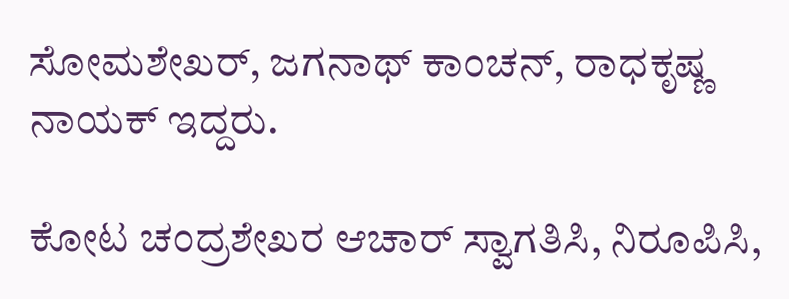ಸೋಮಶೇಖರ್, ಜಗನಾಥ್ ಕಾಂಚನ್, ರಾಧಕೃಷ್ಣ ನಾಯಕ್ ಇದ್ದರು.

ಕೋಟ ಚಂದ್ರಶೇಖರ ಆಚಾರ್ ಸ್ವಾಗತಿಸಿ, ನಿರೂಪಿಸಿ,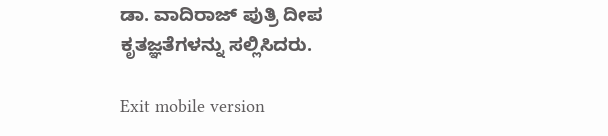ಡಾ. ವಾದಿರಾಜ್ ಪುತ್ರಿ ದೀಪ ಕೃತಜ್ಞತೆಗಳನ್ನು ಸಲ್ಲಿಸಿದರು.

Exit mobile version